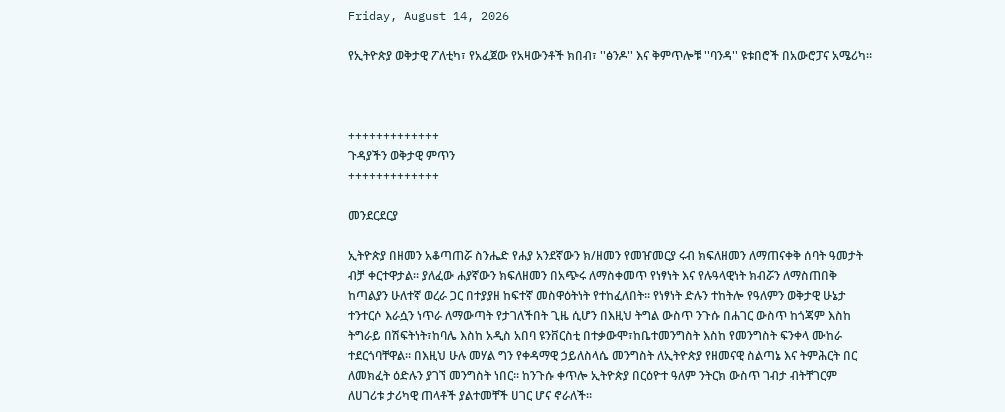Friday, August 14, 2026

የኢትዮጵያ ወቅታዊ ፖለቲካ፣ የአፈጀው የአዛውንቶች ክበብ፣ ''ፅንዶ'' እና ቅምጥሎቹ ''ባንዳ'' ዩቱበሮች በአውሮፓና አሜሪካ።



+++++++++++++
ጉዳያችን ወቅታዊ ምጥን
+++++++++++++

መንደርደርያ

ኢትዮጵያ በዘመን አቆጣጠሯ ስንሔድ የሐያ አንደኛውን ክ/ዘመን የመዠመርያ ሩብ ክፍለዘመን ለማጠናቀቅ ሰባት ዓመታት ብቻ ቀርተዋታል። ያለፈው ሐያኛውን ክፍለዘመን በአጭሩ ለማስቀመጥ የነፃነት እና የሉዓላዊነት ክብሯን ለማስጠበቅ ከጣልያን ሁለተኛ ወረራ ጋር በተያያዘ ከፍተኛ መስዋዕትነት የተከፈለበት። የነፃነት ድሉን ተከትሎ የዓለምን ወቅታዊ ሁኔታ ተንተርሶ እራሷን ነጥራ ለማውጣት የታገለችበት ጊዜ ሲሆን በእዚህ ትግል ውስጥ ንጉሱ በሐገር ውስጥ ከጎጃም እስከ ትግራይ በሽፍትነት፣ከባሌ እስከ አዲስ አበባ ዩንቨርስቲ በተቃውሞ፣ከቤተመንግስት እስከ የመንግስት ፍንቀላ ሙከራ ተደርጎባቸዋል። በእዚህ ሁሉ መሃል ግን የቀዳማዊ ኃይለስላሴ መንግስት ለኢትዮጵያ የዘመናዊ ስልጣኔ እና ትምሕርት በር ለመክፈት ዕድሉን ያገኘ መንግስት ነበር። ከንጉሱ ቀጥሎ ኢትዮጵያ በርዕዮተ ዓለም ንትርክ ውስጥ ገብታ ብትቸገርም ለሀገሪቱ ታሪካዊ ጠላቶች ያልተመቸች ሀገር ሆና ኖራለች።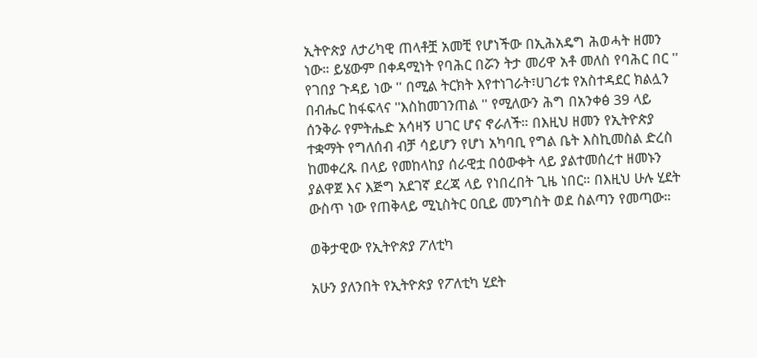ኢትዮጵያ ለታሪካዊ ጠላቶቿ አመቺ የሆነችው በኢሕአዴግ ሕወሓት ዘመን ነው። ይሄውም በቀዳሚነት የባሕር በሯን ትታ መሪዋ አቶ መለስ የባሕር በር '' የገበያ ጉዳይ ነው '' በሚል ትርክት እየተነገራት፣ሀገሪቱ የአስተዳደር ክልሏን በብሔር ከፋፍላና ''እስከመገንጠል '' የሚለውን ሕግ በአንቀፅ 39 ላይ ሰንቅራ የምትሔድ አሳዛኝ ሀገር ሆና ኖራለች። በእዚህ ዘመን የኢትዮጵያ ተቋማት የግለሰብ ብቻ ሳይሆን የሆነ አካባቢ የግል ቤት እስኪመስል ድረስ ከመቀረጹ በላይ የመከላከያ ሰራዊቷ በዕውቀት ላይ ያልተመሰረተ ዘመኑን ያልዋጀ እና እጅግ አደገኛ ደረጃ ላይ የነበረበት ጊዜ ነበር። በእዚህ ሁሉ ሂደት ውስጥ ነው የጠቅላይ ሚኒስትር ዐቢይ መንግስት ወደ ስልጣን የመጣው።

ወቅታዊው የኢትዮጵያ ፖለቲካ

አሁን ያለንበት የኢትዮጵያ የፖለቲካ ሂደት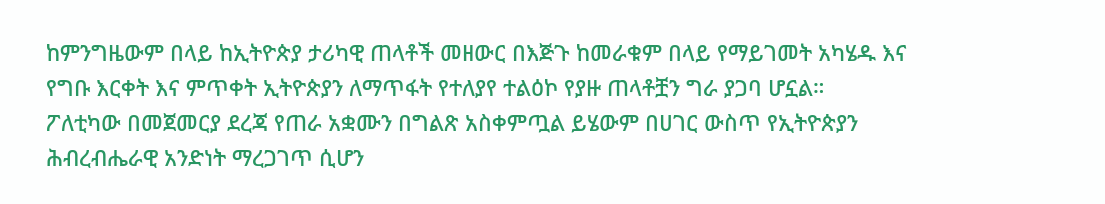ከምንግዜውም በላይ ከኢትዮጵያ ታሪካዊ ጠላቶች መዘውር በእጅጉ ከመራቁም በላይ የማይገመት አካሄዱ እና የግቡ እርቀት እና ምጥቀት ኢትዮጵያን ለማጥፋት የተለያየ ተልዕኮ የያዙ ጠላቶቿን ግራ ያጋባ ሆኗል።
ፖለቲካው በመጀመርያ ደረጃ የጠራ አቋሙን በግልጽ አስቀምጧል ይሄውም በሀገር ውስጥ የኢትዮጵያን ሕብረብሔራዊ አንድነት ማረጋገጥ ሲሆን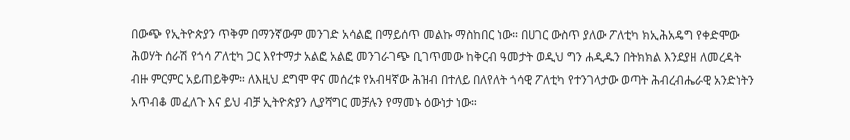በውጭ የኢትዮጵያን ጥቅም በማንኛውም መንገድ አሳልፎ በማይሰጥ መልኩ ማስከበር ነው። በሀገር ውስጥ ያለው ፖለቲካ ክኢሕአዴግ የቀድሞው ሕወሃት ሰራሽ የጎሳ ፖለቲካ ጋር እየተማታ አልፎ አልፎ መንገራገጭ ቢገጥመው ከቅርብ ዓመታት ወዲህ ግን ሐዲዱን በትክክል እንደያዘ ለመረዳት ብዙ ምርምር አይጠይቅም። ለእዚህ ደግሞ ዋና መሰረቱ የአብዛኛው ሕዝብ በተለይ በለየለት ጎሳዊ ፖለቲካ የተንገላታው ወጣት ሕብረብሔራዊ አንድነትን አጥብቆ መፈለጉ እና ይህ ብቻ ኢትዮጵያን ሊያሻግር መቻሉን የማመኑ ዕውነታ ነው።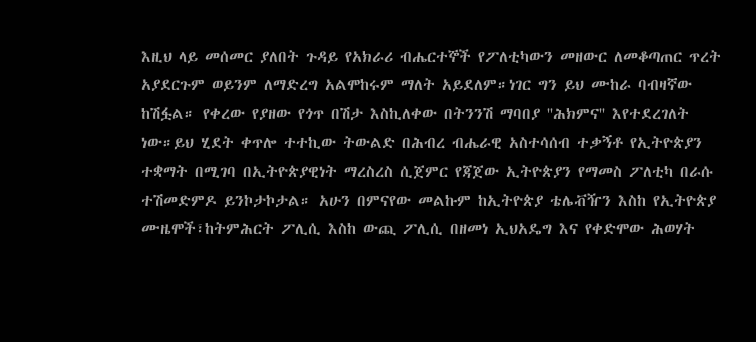እዚህ ላይ መሰመር ያለበት ጉዳይ የአክራሪ ብሔርተኞች የፖለቲካውን መዘውር ለመቆጣጠር ጥረት አያደርጉም ወይንም ለማድረግ አልሞከሩም ማለት አይደለም።ነገር ግን ይህ ሙከራ ባብዛኛው ከሽፏል። የቀረው የያዘው የጎጥ በሽታ እስኪለቀው በትንንሽ ማባበያ ''ሕክምና'' እየተደረገለት ነው።ይህ ሂደት ቀጥሎ ተተኪው ትውልድ በሕብረ ብሔራዊ አስተሳሰብ ተቃኝቶ የኢትዮጵያን ተቋማት በሚገባ በኢትዮጵያዊነት ማረስረስ ሲጀምር የጃጀው ኢትዮጵያን የማመስ ፖለቲካ በራሱ ተሽመድምዶ ይንኮታኮታል። አሁን በምናየው መልኩም ከኢትዮጵያ ቴሌቭዥን እስከ የኢትዮጵያ ሙዜሞች፣ከትምሕርት ፖሊሲ እስከ ውጪ ፖሊሲ በዘመነ ኢህአዴግ እና የቀድሞው ሕወሃት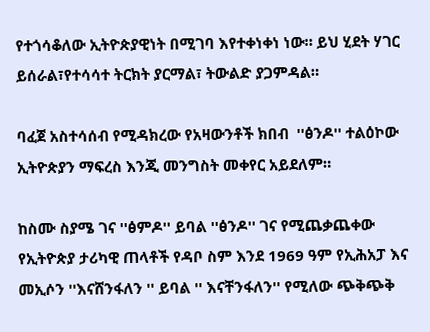የተጎሳቆለው ኢትዮጵያዊነት በሚገባ እየተቀነቀነ ነው። ይህ ሂደት ሃገር ይሰራል፣የተሳሳተ ትርክት ያርማል፣ ትውልድ ያጋምዳል።

ባፈጀ አስተሳሰብ የሚዳክረው የአዛውንቶች ክበብ  ''ፅንዶ'' ተልዕኮው ኢትዮጵያን ማፍረስ እንጂ መንግስት መቀየር አይደለም።

ከስሙ ስያሜ ገና ''ፅምዶ'' ይባል ''ፅንዶ'' ገና የሚጨቃጨቀው የኢትዮጵያ ታሪካዊ ጠላቶች የዳቦ ስም እንደ 1969 ዓም የኢሕአፓ እና መኢሶን ''እናሸንፋለን '' ይባል '' እናቸንፋለን'' የሚለው ጭቅጭቅ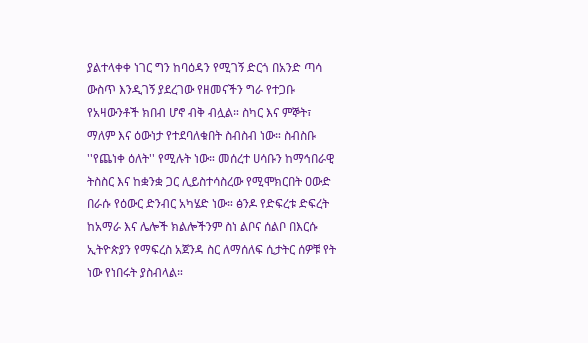ያልተላቀቀ ነገር ግን ከባዕዳን የሚገኝ ድርጎ በአንድ ጣሳ ውስጥ እንዲገኝ ያደረገው የዘመናችን ግራ የተጋቡ የአዛውንቶች ክበብ ሆኖ ብቅ ብሏል። ስካር እና ምኞት፣ ማለም እና ዕውነታ የተደባለቁበት ስብስብ ነው። ስብስቡ ''የጨነቀ ዕለት'' የሚሉት ነው። መሰረተ ሀሳቡን ከማኅበራዊ ትስስር እና ከቋንቋ ጋር ሊይስተሳስረው የሚሞክርበት ዐውድ በራሱ የዕውር ድንብር አካሄድ ነው። ፅንዶ የድፍረቱ ድፍረት ከአማራ እና ሌሎች ክልሎችንም ስነ ልቦና ሰልቦ በእርሱ ኢትዮጵያን የማፍረስ አጀንዳ ስር ለማሰለፍ ሲታትር ሰዎቹ የት ነው የነበሩት ያስብላል።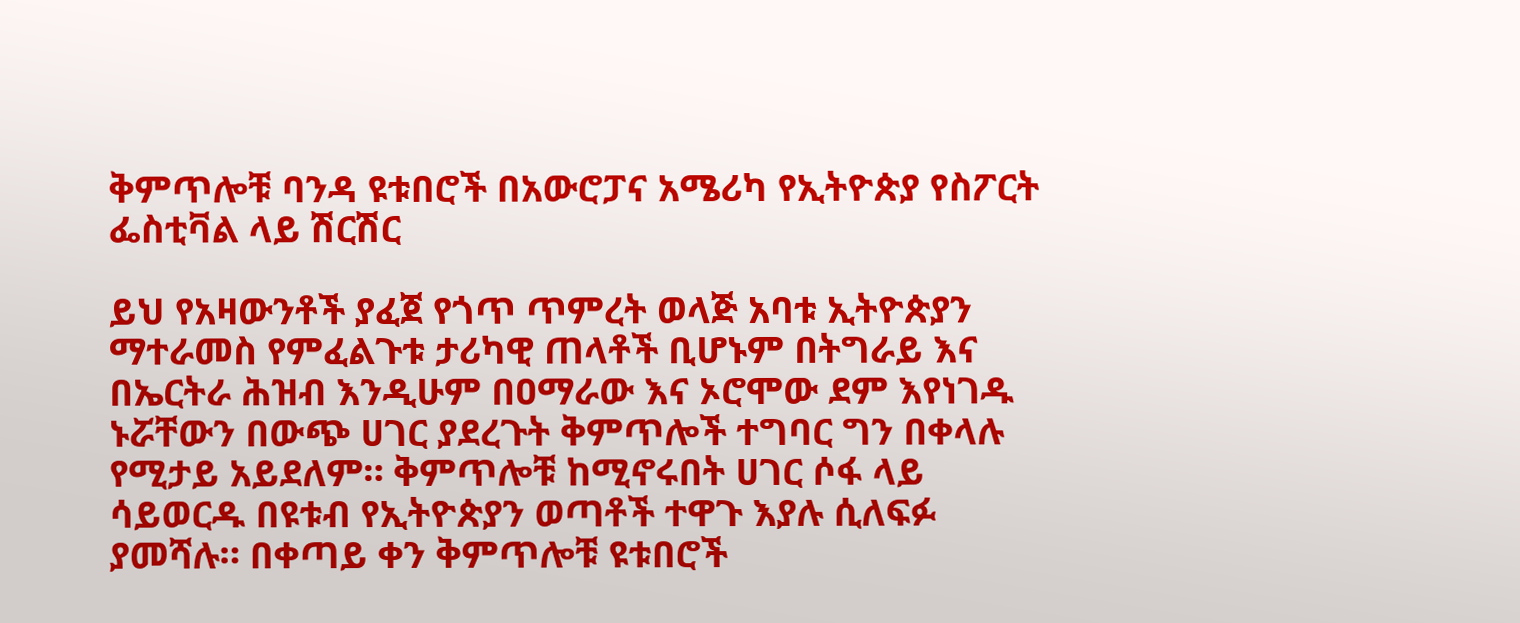ቅምጥሎቹ ባንዳ ዩቱበሮች በአውሮፓና አሜሪካ የኢትዮጵያ የስፖርት ፌስቲቫል ላይ ሽርሽር

ይህ የአዛውንቶች ያፈጀ የጎጥ ጥምረት ወላጅ አባቱ ኢትዮጵያን ማተራመስ የምፈልጉቱ ታሪካዊ ጠላቶች ቢሆኑም በትግራይ እና በኤርትራ ሕዝብ እንዲሁም በዐማራው እና ኦሮሞው ደም እየነገዱ ኑሯቸውን በውጭ ሀገር ያደረጉት ቅምጥሎች ተግባር ግን በቀላሉ የሚታይ አይደለም። ቅምጥሎቹ ከሚኖሩበት ሀገር ሶፋ ላይ ሳይወርዱ በዩቱብ የኢትዮጵያን ወጣቶች ተዋጉ እያሉ ሲለፍፉ ያመሻሉ። በቀጣይ ቀን ቅምጥሎቹ ዩቱበሮች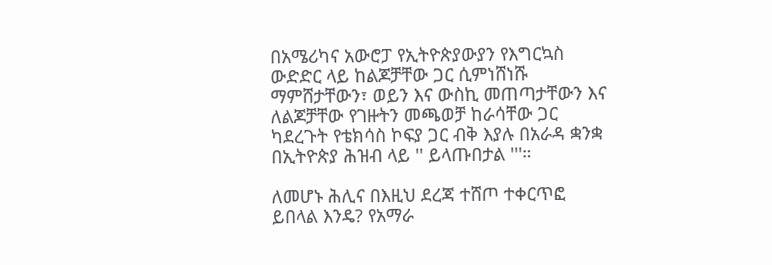በአሜሪካና አውሮፓ የኢትዮጵያውያን የእግርኳስ ውድድር ላይ ከልጆቻቸው ጋር ሲምነሸነሹ ማምሸታቸውን፣ ወይን እና ውስኪ መጠጣታቸውን እና ለልጆቻቸው የገዙትን መጫወቻ ከራሳቸው ጋር ካደረጉት የቴክሳስ ኮፍያ ጋር ብቅ እያሉ በአራዳ ቋንቋ በኢትዮጵያ ሕዝብ ላይ '' ይላጡበታል '''።

ለመሆኑ ሕሊና በእዚህ ደረጃ ተሸጦ ተቀርጥፎ ይበላል እንዴ? የአማራ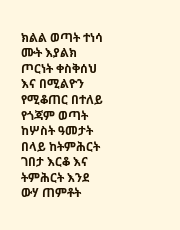ክልል ወጣት ተነሳ ሙት እያልክ ጦርነት ቀስቅሰህ እና በሚልዮን የሚቆጠር በተለይ የጎጃም ወጣት ከሦስት ዓመታት በላይ ከትምሕርት ገበታ እርቆ እና ትምሕርት እንደ ውሃ ጠምቶት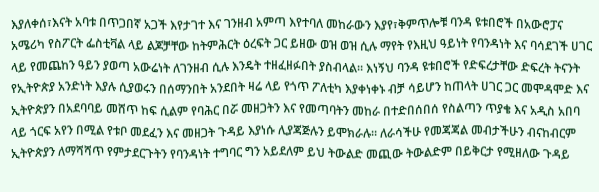እያለቀሰ፣እናት አባቱ በጥጋበኛ አጋች እየታገተ እና ገንዘብ አምጣ እየተባለ መከራውን እያየ፣ቅምጥሎቹ ባንዳ ዩቱበሮች በአውሮፓና አሜሪካ የስፖርት ፌስቲቫል ላይ ልጆቻቸው ከትምሕርት ዕረፍት ጋር ይዘው ወዝ ወዝ ሲሉ ማየት የእዚህ ዓይነት የባንዳነት እና ባሳደገች ሀገር ላይ የመጨከን ዓይን ያወጣ አውሬነት ለገንዘብ ሲሉ እንዴት ተዘፈዘፉበት ያስብላል። እነኝህ ባንዳ ዩቱበሮች የድፍረታቸው ድፍረት ትናንት የኢትዮጵያ አንድነት እያሉ ሲያወሩን በሰማንበት አንደበት ዛሬ ላይ የጎጥ ፖለቲካ እያቀነቀኑ ብቻ ሳይሆን ከጠላት ሀገር ጋር መሞዳሞድ እና ኢትዮጵያን በአደባባይ መሸጥ ከፍ ሲልም የባሕር በሯ መዘጋትን እና የመጣባትን መከራ በተድበሰበሰ የስልጣን ጥያቄ እና አዲስ አበባ ላይ ጎርፍ አየን በሚል የቱቦ መደፈን እና መዘጋት ጉዳይ እያነሱ ሊያጃጅሉን ይሞክራሉ። ለራሳችሁ የመጃጃል መብታችሁን ብናከብርም ኢትዮጵያን ለማሻሻጥ የምታደርጉትን የባንዳነት ተግባር ግን አይደለም ይህ ትውልድ መጪው ትውልድም በይቅርታ የሚዘለው ጉዳይ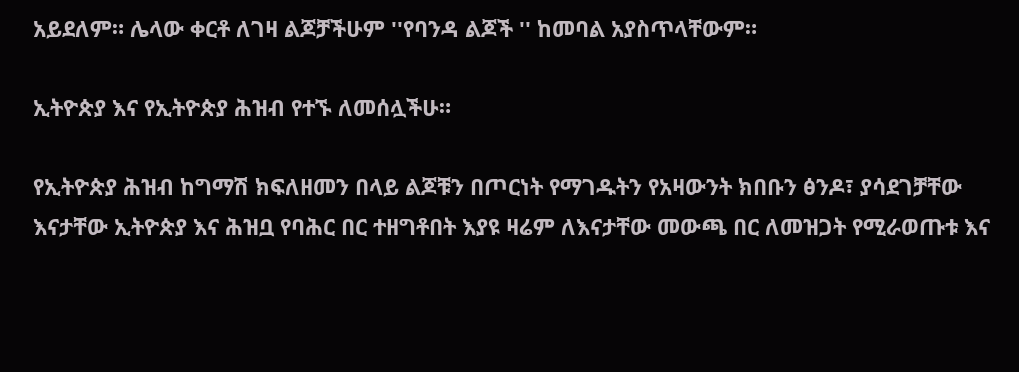አይደለም። ሌላው ቀርቶ ለገዛ ልጆቻችሁም ''የባንዳ ልጆች '' ከመባል አያስጥላቸውም።

ኢትዮጵያ እና የኢትዮጵያ ሕዝብ የተኙ ለመሰሏችሁ።

የኢትዮጵያ ሕዝብ ከግማሽ ክፍለዘመን በላይ ልጆቹን በጦርነት የማገዱትን የአዛውንት ክበቡን ፅንዶ፣ ያሳደገቻቸው እናታቸው ኢትዮጵያ እና ሕዝቧ የባሕር በር ተዘግቶበት እያዩ ዛሬም ለእናታቸው መውጫ በር ለመዝጋት የሚራወጡቱ እና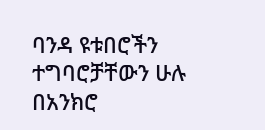ባንዳ ዩቱበሮችን ተግባሮቻቸውን ሁሉ በአንክሮ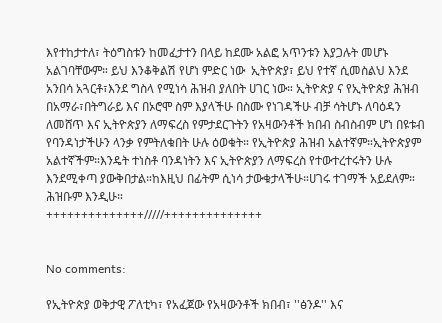እየተከታተለ፣ ትዕግስቱን ከመፈታተን በላይ ከደሙ አልፎ አጥንቱን እያጋሉት መሆኑ አልገባቸውም። ይህ እንቆቅልሽ የሆነ ምድር ነው  ኢትዮጵያ፣ ይህ የተኛ ሲመስልህ እንደ አንበሳ አጓርቶ፣እንደ ግስላ የሚነሳ ሕዝብ ያለበት ሀገር ነው። ኢትዮጵያ ና የኢትዮጵያ ሕዝብ በአማራ፣በትግራይ እና በኦሮሞ ስም እያላችሁ በስሙ የነገዳችሁ ብቻ ሳትሆኑ ለባዕዳን ለመሸጥ እና ኢትዮጵያን ለማፍረስ የምታደርጉትን የአዛውንቶች ክበብ ስብስብም ሆነ በዩቱብ የባንዳነታችሁን ላንቃ የምትለቁበት ሁሉ ዕወቁት። የኢትዮጵያ ሕዝብ አልተኛም።ኢትዮጵያም አልተኛችም።እንዴት ተነስቶ ባንዳነትን እና ኢትዮጵያን ለማፍረስ የተውተረተሩትን ሁሉ እንደሚቀጣ ያውቅበታል።ከእዚህ በፊትም ሲነሳ ታውቁታላችሁ።ሀገሩ ተገማች አይደለም። ሕዝቡም እንዲሁ።
++++++++++++++/////++++++++++++++


No comments:

የኢትዮጵያ ወቅታዊ ፖለቲካ፣ የአፈጀው የአዛውንቶች ክበብ፣ ''ፅንዶ'' እና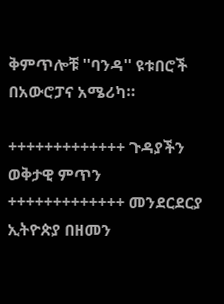ቅምጥሎቹ ''ባንዳ'' ዩቱበሮች በአውሮፓና አሜሪካ።

+++++++++++++ ጉዳያችን ወቅታዊ ምጥን +++++++++++++ መንደርደርያ ኢትዮጵያ በዘመን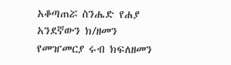አቆጣጠሯ ስንሔድ የሐያ አንደኛውን ክ/ዘመን የመዠመርያ ሩብ ክፍለዘመን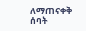ለማጠናቀቅ ሰባት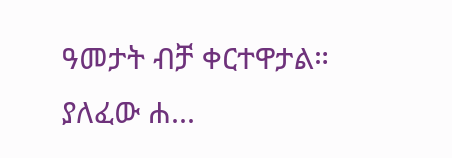ዓመታት ብቻ ቀርተዋታል። ያለፈው ሐ...